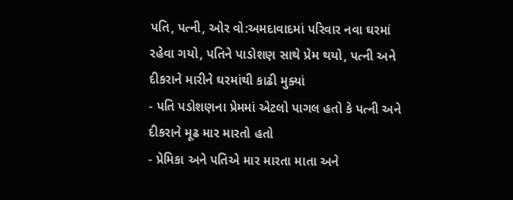પતિ, પત્ની, ઓર વો:અમદાવાદમાં પરિવાર નવા ઘરમાં રહેવા ગયો, પતિને પાડોશણ સાથે પ્રેમ થયો, પત્ની અને દીકરાને મારીને ઘરમાંથી કાઢી મુક્યાં
- પતિ પડોશણના પ્રેમમાં એટલો પાગલ હતો કે પત્ની અને દીકરાને મૂઢ માર મારતો હતો
- પ્રેમિકા અને પતિએ માર મારતા માતા અને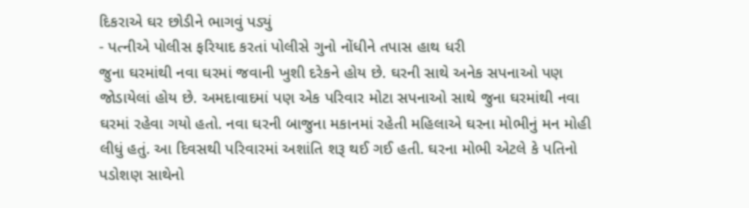દિકરાએ ઘર છોડીને ભાગવું પડ્યું
- પત્નીએ પોલીસ ફરિયાદ કરતાં પોલીસે ગુનો નોંધીને તપાસ હાથ ધરી
જુના ઘરમાંથી નવા ઘરમાં જવાની ખુશી દરેકને હોય છે. ઘરની સાથે અનેક સપનાઓ પણ જોડાયેલાં હોય છે. અમદાવાદમાં પણ એક પરિવાર મોટા સપનાઓ સાથે જુના ઘરમાંથી નવા ઘરમાં રહેવા ગયો હતો. નવા ઘરની બાજુના મકાનમાં રહેતી મહિલાએ ઘરના મોભીનું મન મોહી લીધું હતું. આ દિવસથી પરિવારમાં અશાંતિ શરૂ થઈ ગઈ હતી. ઘરના મોભી એટલે કે પતિનો પડોશણ સાથેનો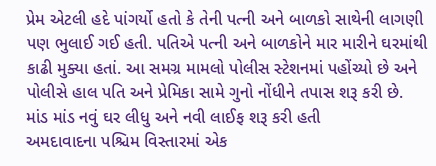પ્રેમ એટલી હદે પાંગર્યો હતો કે તેની પત્ની અને બાળકો સાથેની લાગણી પણ ભુલાઈ ગઈ હતી. પતિએ પત્ની અને બાળકોને માર મારીને ઘરમાંથી કાઢી મુક્યા હતાં. આ સમગ્ર મામલો પોલીસ સ્ટેશનમાં પહોંચ્યો છે અને પોલીસે હાલ પતિ અને પ્રેમિકા સામે ગુનો નોંધીને તપાસ શરૂ કરી છે.
માંડ માંડ નવું ઘર લીધુ અને નવી લાઈફ શરૂ કરી હતી
અમદાવાદના પશ્ચિમ વિસ્તારમાં એક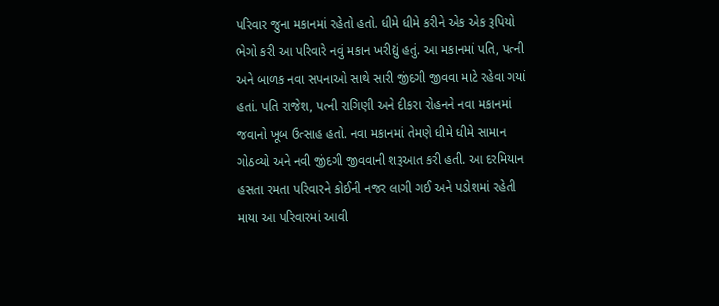પરિવાર જુના મકાનમાં રહેતો હતો. ધીમે ધીમે કરીને એક એક રૂપિયો ભેગો કરી આ પરિવારે નવું મકાન ખરીદ્યું હતું. આ મકાનમાં પતિ, પત્ની અને બાળક નવા સપનાઓ સાથે સારી જીંદગી જીવવા માટે રહેવા ગયાં હતાં. પતિ રાજેશ, પત્ની રાગિણી અને દીકરા રોહનને નવા મકાનમાં જવાનો ખૂબ ઉત્સાહ હતો. નવા મકાનમાં તેમણે ધીમે ધીમે સામાન ગોઠવ્યો અને નવી જીંદગી જીવવાની શરૂઆત કરી હતી. આ દરમિયાન હસતા રમતા પરિવારને કોઈની નજર લાગી ગઈ અને પડોશમાં રહેતી માયા આ પરિવારમાં આવી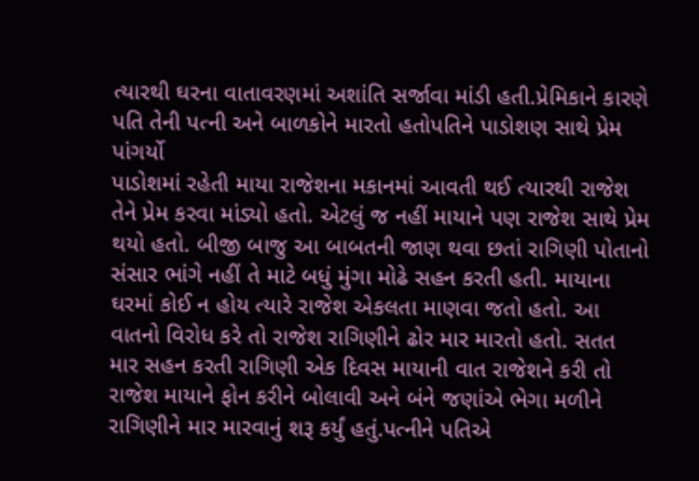ત્યારથી ઘરના વાતાવરણમાં અશાંતિ સર્જાવા માંડી હતી.પ્રેમિકાને કારણે પતિ તેની પત્ની અને બાળકોને મારતો હતોપતિને પાડોશણ સાથે પ્રેમ પાંગર્યો
પાડોશમાં રહેતી માયા રાજેશના મકાનમાં આવતી થઈ ત્યારથી રાજેશ તેને પ્રેમ કરવા માંડ્યો હતો. એટલું જ નહીં માયાને પણ રાજેશ સાથે પ્રેમ થયો હતો. બીજી બાજુ આ બાબતની જાણ થવા છતાં રાગિણી પોતાનો સંસાર ભાંગે નહીં તે માટે બધું મુંગા મોઢે સહન કરતી હતી. માયાના ઘરમાં કોઈ ન હોય ત્યારે રાજેશ એકલતા માણવા જતો હતો. આ વાતનો વિરોધ કરે તો રાજેશ રાગિણીને ઢોર માર મારતો હતો. સતત માર સહન કરતી રાગિણી એક દિવસ માયાની વાત રાજેશને કરી તો રાજેશ માયાને ફોન કરીને બોલાવી અને બંને જણાંએ ભેગા મળીને રાગિણીને માર મારવાનું શરૂ કર્યું હતું.પત્નીને પતિએ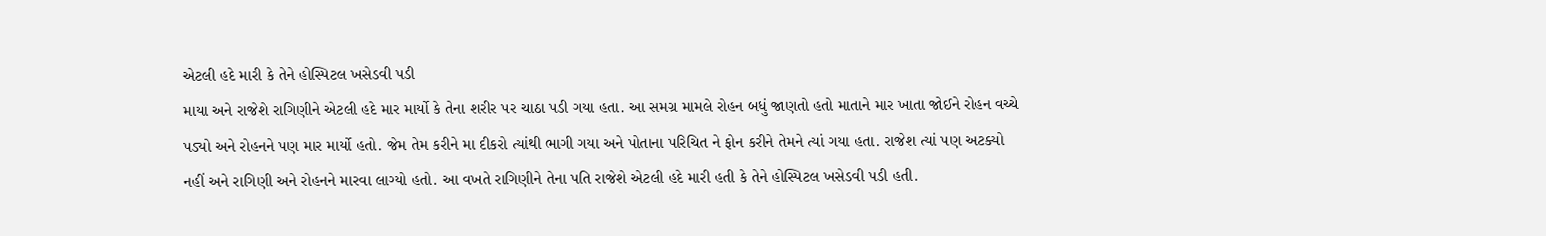એટલી હદે મારી કે તેને હોસ્પિટલ ખસેડવી પડી
માયા અને રાજેશે રાગિણીને એટલી હદે માર માર્યો કે તેના શરીર પર ચાઠા પડી ગયા હતા. આ સમગ્ર મામલે રોહન બધું જાણતો હતો માતાને માર ખાતા જોઈને રોહન વચ્ચે પડ્યો અને રોહનને પણ માર માર્યો હતો. જેમ તેમ કરીને મા દીકરો ત્યાંથી ભાગી ગયા અને પોતાના પરિચિત ને ફોન કરીને તેમને ત્યાં ગયા હતા. રાજેશ ત્યાં પણ અટક્યો નહીં અને રાગિણી અને રોહનને મારવા લાગ્યો હતો. આ વખતે રાગિણીને તેના પતિ રાજેશે એટલી હદે મારી હતી કે તેને હોસ્પિટલ ખસેડવી પડી હતી.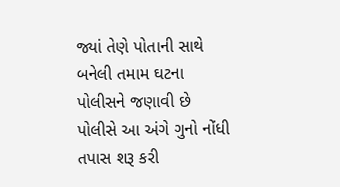જ્યાં તેણે પોતાની સાથે બનેલી તમામ ઘટના પોલીસને જણાવી છે પોલીસે આ અંગે ગુનો નોંધી તપાસ શરૂ કરી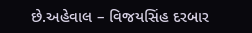છે.અહેવાલ – વિજયસિંહ દરબાર